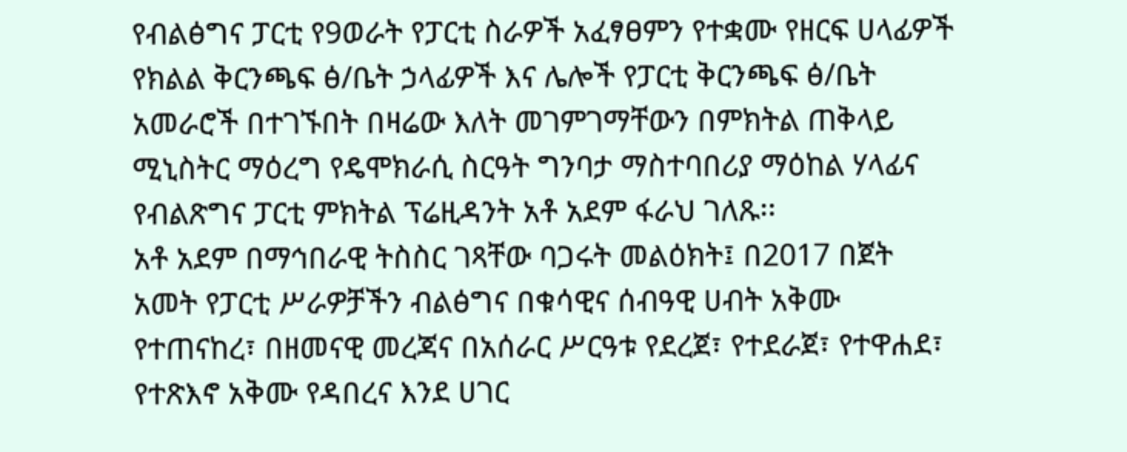የብልፅግና ፓርቲ የ9ወራት የፓርቲ ስራዎች አፈፃፀምን የተቋሙ የዘርፍ ሀላፊዎች የክልል ቅርንጫፍ ፅ/ቤት ኃላፊዎች እና ሌሎች የፓርቲ ቅርንጫፍ ፅ/ቤት አመራሮች በተገኙበት በዛሬው እለት መገምገማቸውን በምክትል ጠቅላይ ሚኒስትር ማዕረግ የዴሞክራሲ ስርዓት ግንባታ ማስተባበሪያ ማዕከል ሃላፊና የብልጽግና ፓርቲ ምክትል ፕሬዚዳንት አቶ አደም ፋራህ ገለጹ፡፡
አቶ አደም በማኅበራዊ ትስስር ገጻቸው ባጋሩት መልዕክት፤ በ2017 በጀት አመት የፓርቲ ሥራዎቻችን ብልፅግና በቁሳዊና ሰብዓዊ ሀብት አቅሙ የተጠናከረ፣ በዘመናዊ መረጃና በአሰራር ሥርዓቱ የደረጀ፣ የተደራጀ፣ የተዋሐደ፣ የተጽእኖ አቅሙ የዳበረና እንደ ሀገር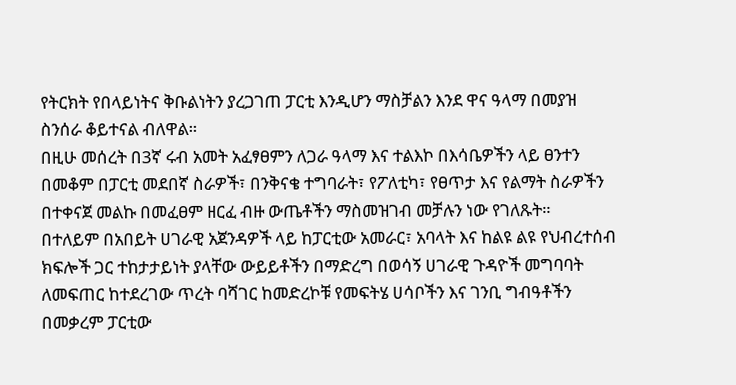የትርክት የበላይነትና ቅቡልነትን ያረጋገጠ ፓርቲ እንዲሆን ማስቻልን እንደ ዋና ዓላማ በመያዝ ስንሰራ ቆይተናል ብለዋል።
በዚሁ መሰረት በ3ኛ ሩብ አመት አፈፃፀምን ለጋራ ዓላማ እና ተልእኮ በእሳቤዎችን ላይ ፀንተን በመቆም በፓርቲ መደበኛ ስራዎች፣ በንቅናቄ ተግባራት፣ የፖለቲካ፣ የፀጥታ እና የልማት ስራዎችን በተቀናጀ መልኩ በመፈፀም ዘርፈ ብዙ ውጤቶችን ማስመዝገብ መቻሉን ነው የገለጹት።
በተለይም በአበይት ሀገራዊ አጀንዳዎች ላይ ከፓርቲው አመራር፣ አባላት እና ከልዩ ልዩ የህብረተሰብ ክፍሎች ጋር ተከታታይነት ያላቸው ውይይቶችን በማድረግ በወሳኝ ሀገራዊ ጉዳዮች መግባባት ለመፍጠር ከተደረገው ጥረት ባሻገር ከመድረኮቹ የመፍትሄ ሀሳቦችን እና ገንቢ ግብዓቶችን በመቃረም ፓርቲው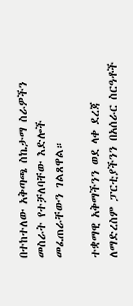በተከተለው አቅጣጫ ስኬታማ ስራዎችን መስራት የተቻለባቸው እድሎች መፈጠራቸውን ገልጸዋል።

ተቋማዊ አቅማችንን ወደ ላቀ ደረጃ ለማድረስም ፓርቲያችንን በአሰራር ስርዓቶች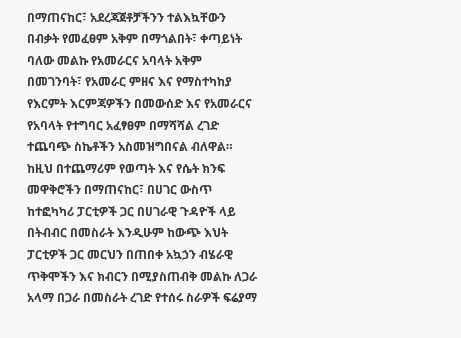በማጠናከር፣ አደረጃጀቶቻችንን ተልእኳቸውን በብቃት የመፈፀም አቅም በማጎልበት፣ ቀጣይነት ባለው መልኩ የአመራርና አባላት አቅም በመገንባት፣ የአመራር ምዘና እና የማስተካከያ የእርምት እርምጃዎችን በመውሰድ እና የአመራርና የአባላት የተግባር አፈፃፀም በማሻሻል ረገድ ተጨባጭ ስኬቶችን አስመዝግበናል ብለዋል።
ከዚህ በተጨማሪም የወጣት እና የሴት ክንፍ መዋቅሮችን በማጠናከር፣ በሀገር ውስጥ ከተፎካካሪ ፓርቲዎች ጋር በሀገራዊ ጉዳዮች ላይ በትብብር በመስራት እንዲሁም ከውጭ እህት ፓርቲዎች ጋር መርህን በጠበቀ አኳኃን ብሄራዊ ጥቅሞችን እና ክብርን በሚያስጠብቅ መልኩ ለጋራ አላማ በጋራ በመስራት ረገድ የተሰሩ ስራዎች ፍሬያማ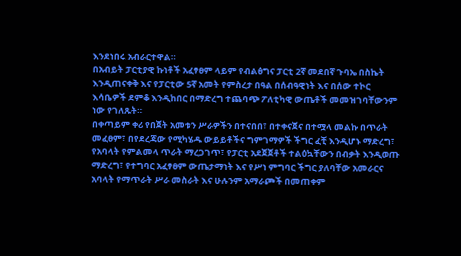እንደነበሩ አብራርተዋል።
በአብይት ፓርቲያዊ ኩነቶች አፈፃፀም ላይም የብልፅግና ፓርቲ 2ኛ መደበኛ ጉባኤ በስኬት እንዲጠናቀቅ እና የፓርቲው 5ኛ አመት የምስረታ በዓል በሰብዓዊነት እና በሰው ተኮር እሳቤዎች ደምቆ እንዲከበር በማድረግ ተጨባጭ ፖለቲካዊ ውጤቶች መመዝገባቸውንም ነው የገለጹት።
በቀጣይም ቀሪ የበጀት አመቱን ሥራዎችን በተናበበ፣ በተቀናጀና በተሟላ መልኩ በጥራት መፈፀም፣ በየደረጃው የሚካሄዱ ውይይቶችና ግምገማዎች ችግር ፈቺ እንዲሆኑ ማድረግ፣ የአባላት የምልመላ ጥራት ማረጋገጥ፣ የፓርቲ አደጀጀቶች ተልዕኳቸውን በብቃት እንዲወጡ ማድረግ፣ የተግባር አፈፃፀም ውጤታማነት እና የሥነ ምግባር ችግር ያለባቸው አመራርና አባላት የማጥራት ሥራ መስራት እና ሁሉንም አማራጮች በመጠቀም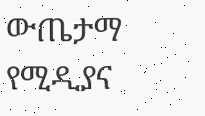ውጤታማ የሚዲያና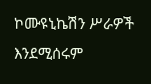ኮሙዩኒኬሽን ሥራዎች እንደሚሰሩም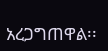አረጋግጠዋል፡፡